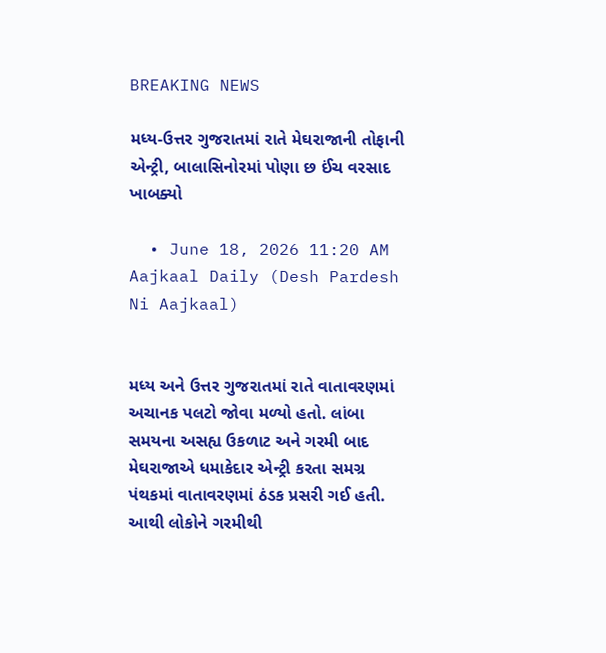BREAKING NEWS

મધ્ય-ઉત્તર ગુજરાતમાં રાતે મેઘરાજાની તોફાની એન્ટ્રી, બાલાસિનોરમાં પોણા છ ઈંચ વરસાદ ખાબક્યો

  • June 18, 2026 11:20 AM
Aajkaal Daily (Desh Pardesh Ni Aajkaal)


મધ્ય અને ઉત્તર ગુજરાતમાં રાતે વાતાવરણમાં અચાનક પલટો જોવા મળ્યો હતો. લાંબા સમયના અસહ્ય ઉકળાટ અને ગરમી બાદ મેઘરાજાએ ધમાકેદાર એન્ટ્રી કરતા સમગ્ર પંથકમાં વાતાવરણમાં ઠંડક પ્રસરી ગઈ હતી. આથી લોકોને ગરમીથી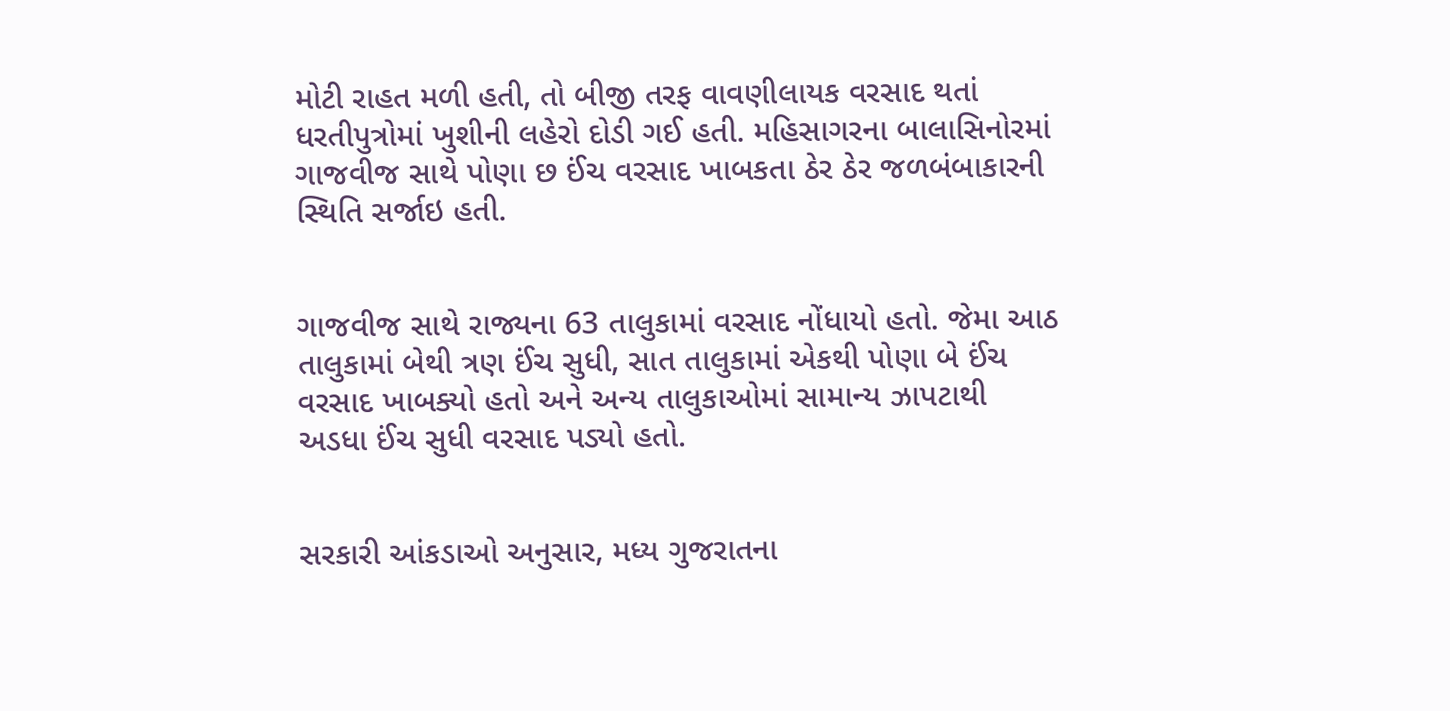મોટી રાહત મળી હતી, તો બીજી તરફ વાવણીલાયક વરસાદ થતાં ધરતીપુત્રોમાં ખુશીની લહેરો દોડી ગઈ હતી. મહિસાગરના બાલાસિનોરમાં ગાજવીજ સાથે પોણા છ ઈંચ વરસાદ ખાબકતા ઠેર ઠેર જળબંબાકારની સ્થિતિ સર્જાઇ હતી.


ગાજવીજ સાથે રાજ્યના 63 તાલુકામાં વરસાદ નોંધાયો હતો. જેમા આઠ તાલુકામાં બેથી ત્રણ ઈંચ સુધી, સાત તાલુકામાં એકથી પોણા બે ઈંચ વરસાદ ખાબક્યો હતો અને અન્ય તાલુકાઓમાં સામાન્ય ઝાપટાથી અડધા ઈંચ સુધી વરસાદ પડ્યો હતો.


સરકારી આંકડાઓ અનુસાર, મધ્ય ગુજરાતના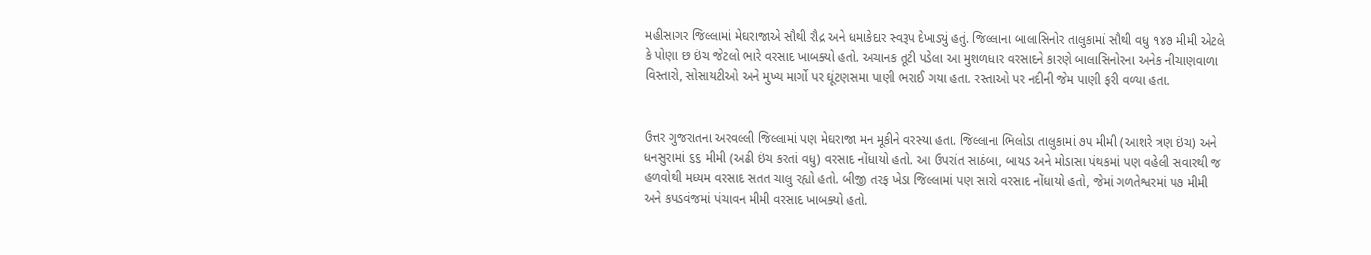મહીસાગર જિલ્લામાં મેઘરાજાએ સૌથી રૌદ્ર અને ધમાકેદાર સ્વરૂપ દેખાડ્યું હતું. જિલ્લાના બાલાસિનોર તાલુકામાં સૌથી વધુ ૧૪૭ મીમી એટલે કે પોણા છ ઇંચ જેટલો ભારે વરસાદ ખાબક્યો હતો. અચાનક તૂટી પડેલા આ મુશળધાર વરસાદને કારણે બાલાસિનોરના અનેક નીચાણવાળા વિસ્તારો, સોસાયટીઓ અને મુખ્ય માર્ગો પર ઘૂંટણસમા પાણી ભરાઈ ગયા હતા. રસ્તાઓ પર નદીની જેમ પાણી ફરી વળ્યા હતા.


ઉત્તર ગુજરાતના અરવલ્લી જિલ્લામાં પણ મેઘરાજા મન મૂકીને વરસ્યા હતા. જિલ્લાના ભિલોડા તાલુકામાં ૭૫ મીમી (આશરે ત્રણ ઇંચ) અને ધનસુરામાં ૬૬ મીમી (અઢી ઇંચ કરતાં વધુ) વરસાદ નોંધાયો હતો. આ ઉપરાંત સાઠંબા, બાયડ અને મોડાસા પંથકમાં પણ વહેલી સવારથી જ હળવોથી મધ્યમ વરસાદ સતત ચાલુ રહ્યો હતો. બીજી તરફ ખેડા જિલ્લામાં પણ સારો વરસાદ નોંધાયો હતો, જેમાં ગળતેશ્વરમાં ૫૭ મીમી અને કપડવંજમાં પંચાવન મીમી વરસાદ ખાબક્યો હતો.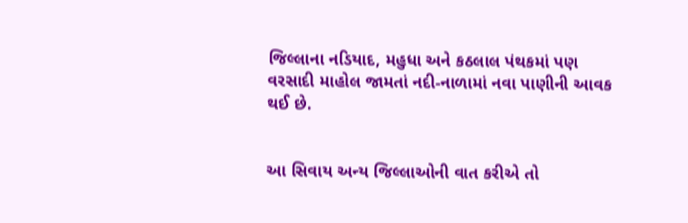જિલ્લાના નડિયાદ, મહુધા અને કઠલાલ પંથકમાં પણ વરસાદી માહોલ જામતાં નદી-નાળામાં નવા પાણીની આવક થઈ છે.


આ સિવાય અન્ય જિલ્લાઓની વાત કરીએ તો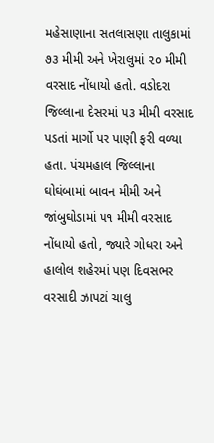મહેસાણાના સતલાસણા તાલુકામાં ૭૩ મીમી અને ખેરાલુમાં ૨૦ મીમી વરસાદ નોંધાયો હતો. વડોદરા જિલ્લાના દેસરમાં ૫૩ મીમી વરસાદ પડતાં માર્ગો પર પાણી ફરી વળ્યા હતા. પંચમહાલ જિલ્લાના ઘોઘંબામાં બાવન મીમી અને  જાંબુઘોડામાં ૫૧ મીમી વરસાદ નોંધાયો હતો, જ્યારે ગોધરા અને હાલોલ શહેરમાં પણ દિવસભર વરસાદી ઝાપટાં ચાલુ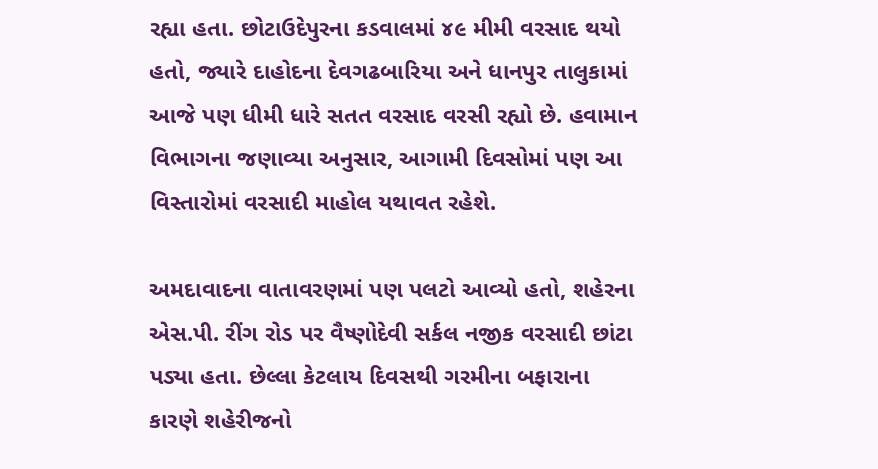રહ્યા હતા. છોટાઉદેપુરના કડવાલમાં ૪૯ મીમી વરસાદ થયો હતો, જ્યારે દાહોદના દેવગઢબારિયા અને ધાનપુર તાલુકામાં આજે પણ ધીમી ધારે સતત વરસાદ વરસી રહ્યો છે. હવામાન વિભાગના જણાવ્યા અનુસાર, આગામી દિવસોમાં પણ આ વિસ્તારોમાં વરસાદી માહોલ યથાવત રહેશે.

અમદાવાદના વાતાવરણમાં પણ પલટો આવ્યો હતો, શહેરના એસ.પી. રીંગ રોડ પર વૈષ્ણોદેવી સર્કલ નજીક વરસાદી છાંટા પડ્યા હતા. છેલ્લા કેટલાય દિવસથી ગરમીના બફારાના કારણે શહેરીજનો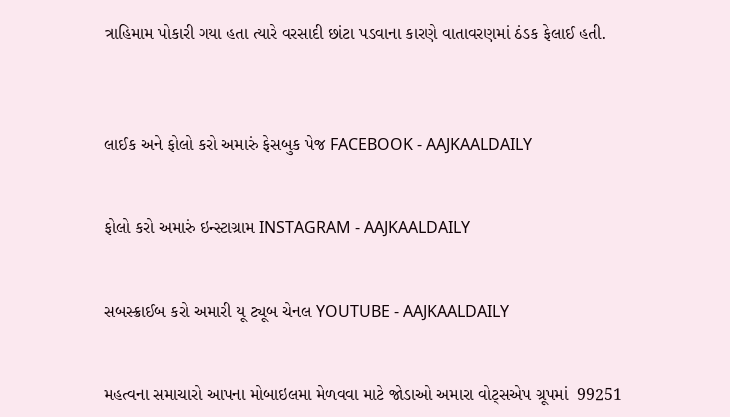ત્રાહિમામ પોકારી ગયા હતા ત્યારે વરસાદી છાંટા પડવાના કારણે વાતાવરણમાં ઠંડક ફેલાઈ હતી.



લાઈક અને ફોલો કરો અમારું ફેસબુક પેજ FACEBOOK - AAJKAALDAILY


ફોલો કરો અમારું ઇન્સ્ટાગ્રામ INSTAGRAM - AAJKAALDAILY


સબસ્ક્રાઈબ કરો અમારી યૂ ટ્યૂબ ચેનલ YOUTUBE - AAJKAALDAILY


મહત્વના સમાચારો આપના મોબાઇલમા મેળવવા માટે જોડાઓ અમારા વોટ્સએપ ગ્રૂપમાં  99251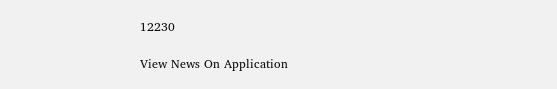12230

View News On Application